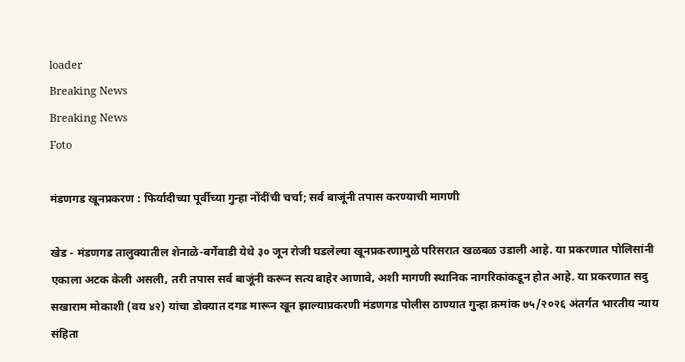loader
Breaking News
Breaking News
Foto

मंडणगड खूनप्रकरण : फिर्यादीच्या पूर्वीच्या गुन्हा नोंदींची चर्चा; सर्व बाजूंनी तपास करण्याची मागणी

खेड - मंडणगड तालुक्यातील शेनाळे-बर्गेवाडी येथे ३० जून रोजी घडलेल्या खूनप्रकरणामुळे परिसरात खळबळ उडाली आहे. या प्रकरणात पोलिसांनी एकाला अटक केली असली, तरी तपास सर्व बाजूंनी करून सत्य बाहेर आणावे, अशी मागणी स्थानिक नागरिकांकडून होत आहे. या प्रकरणात सदु सखाराम मोकाशी (वय ४२) यांचा डोक्यात दगड मारून खून झाल्याप्रकरणी मंडणगड पोलीस ठाण्यात गुन्हा क्रमांक ७५/२०२६ अंतर्गत भारतीय न्याय संहिता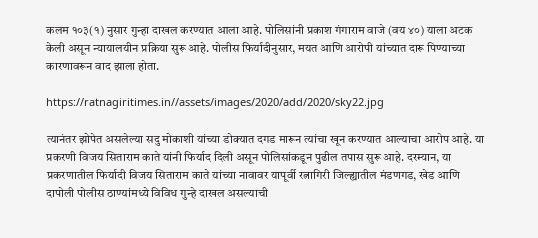कलम १०३(१) नुसार गुन्हा दाखल करण्यात आला आहे. पोलिसांनी प्रकाश गंगाराम वाजे (वय ४०) याला अटक केली असून न्यायालयीन प्रक्रिया सुरू आहे. पोलीस फिर्यादीनुसार, मयत आणि आरोपी यांच्यात दारू पिण्याच्या कारणावरून वाद झाला होता.

https://ratnagiritimes.in//assets/images/2020/add/2020/sky22.jpg

त्यानंतर झोपेत असलेल्या सदु मोकाशी यांच्या डोक्यात दगड मारून त्यांचा खून करण्यात आल्याचा आरोप आहे. या प्रकरणी विजय सिताराम काते यांनी फिर्याद दिली असून पोलिसांकडून पुढील तपास सुरू आहे. दरम्यान, या प्रकरणातील फिर्यादी विजय सिताराम काते यांच्या नावावर यापूर्वी रत्नागिरी जिल्ह्यातील मंडणगड, खेड आणि दापोली पोलीस ठाण्यांमध्ये विविध गुन्हे दाखल असल्याची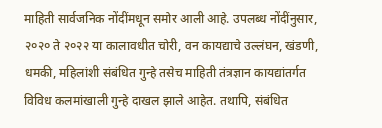माहिती सार्वजनिक नोंदींमधून समोर आली आहे. उपलब्ध नोंदींनुसार, २०२० ते २०२२ या कालावधीत चोरी, वन कायद्याचे उल्लंघन, खंडणी, धमकी, महिलांशी संबंधित गुन्हे तसेच माहिती तंत्रज्ञान कायद्यांतर्गत विविध कलमांखाली गुन्हे दाखल झाले आहेत. तथापि, संबंधित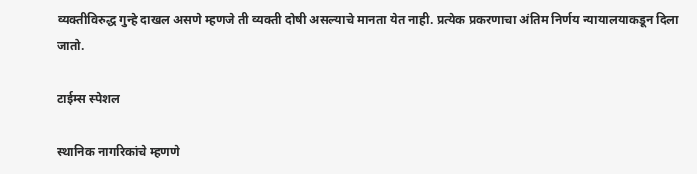व्यक्तीविरुद्ध गुन्हे दाखल असणे म्हणजे ती व्यक्ती दोषी असल्याचे मानता येत नाही. प्रत्येक प्रकरणाचा अंतिम निर्णय न्यायालयाकडून दिला जातो.

टाईम्स स्पेशल

स्थानिक नागरिकांचे म्हणणे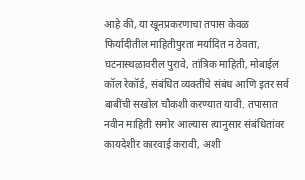आहे की, या खूनप्रकरणाचा तपास केवळ फिर्यादीतील माहितीपुरता मर्यादित न ठेवता, घटनास्थळावरील पुरावे, तांत्रिक माहिती, मोबाईल कॉल रेकॉर्ड, संबंधित व्यक्तींचे संबंध आणि इतर सर्व बाबींची सखोल चौकशी करण्यात यावी. तपासात नवीन माहिती समोर आल्यास त्यानुसार संबंधितांवर कायदेशीर कारवाई करावी, अशी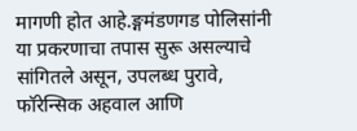मागणी होत आहे.ङ्गमंडणगड पोलिसांनी या प्रकरणाचा तपास सुरू असल्याचे सांगितले असून, उपलब्ध पुरावे, फॉरेन्सिक अहवाल आणि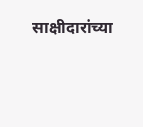साक्षीदारांच्या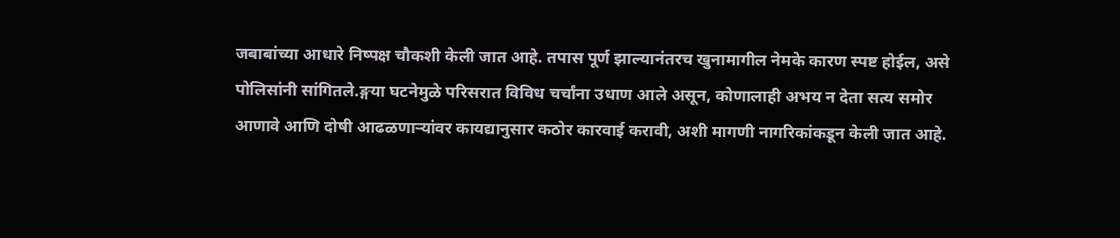जबाबांच्या आधारे निष्पक्ष चौकशी केली जात आहे. तपास पूर्ण झाल्यानंतरच खुनामागील नेमके कारण स्पष्ट होईल, असे पोलिसांनी सांगितले.ङ्गया घटनेमुळे परिसरात विविध चर्चांना उधाण आले असून, कोणालाही अभय न देता सत्य समोर आणावे आणि दोषी आढळणार्‍यांवर कायद्यानुसार कठोर कारवाई करावी, अशी मागणी नागरिकांकडून केली जात आहे.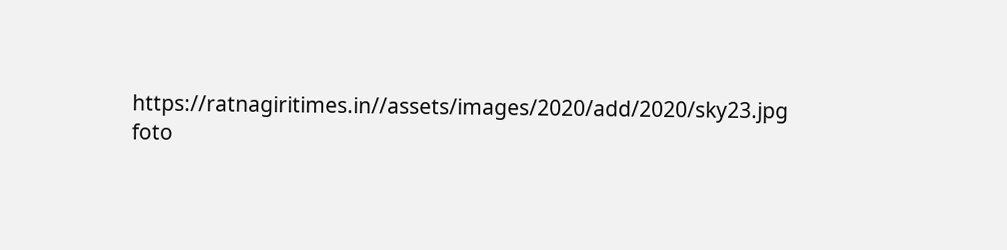https://ratnagiritimes.in//assets/images/2020/add/2020/sky23.jpg
foto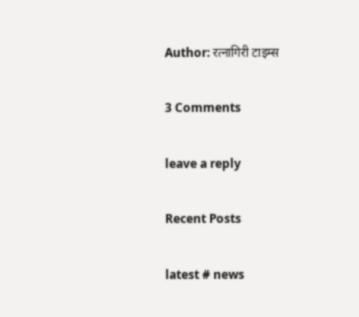Author: रत्नागिरी टाइम्स

3 Comments

leave a reply

Recent Posts

latest # news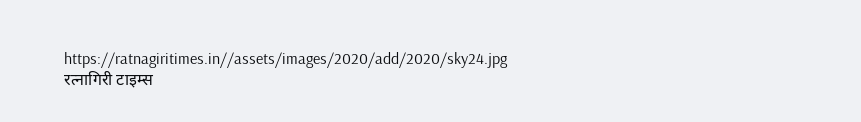https://ratnagiritimes.in//assets/images/2020/add/2020/sky24.jpg
रत्नागिरी टाइम्स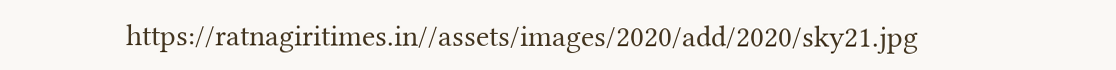https://ratnagiritimes.in//assets/images/2020/add/2020/sky21.jpg